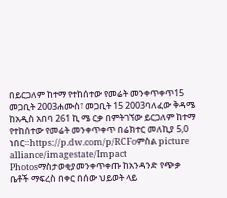በይርጋለም ከተማ የተከሰተው የመሬት መንቀጥቀጥ15 መጋቢት 2003ሐሙስ፣ መጋቢት 15 2003ባለፈው ቅዳሜ ከአዲስ አበባ 261 ኪ ሜ ርቃ በምትገኘው ይርጋለም ከተማ የተከሰተው የመሬት መንቀጥቀጥ በሬክተር መለኪያ 5,0 ነበር።https://p.dw.com/p/RCFoምስል picture alliance/imagestate/Impact Photosማስታወቂያመንቀጥቀጡ ከአንዳንድ የጭቃ ቤቶች ማፍረስ በቀር በሰው ህይወት ላይ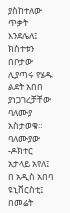ያስከተለው ጥቃት እንደሌለ፤ ክስተቱን በቦታው ሊያጣሩ የሄዱ ልደት አበበ ያነጋገረቻቸው ባለሙያ አስታወቁ። ባለሙያው -ዶክተር አታላይ አየለ፤ በ አዲስ አበባ ዩኒቨርስቲ፤ በመሬት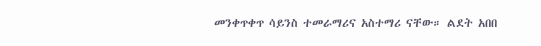መንቀጥቀጥ ሳይንስ ተመራማሪና አስተማሪ ናቸው። ልደት አበበ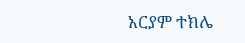አርያም ተክሌ